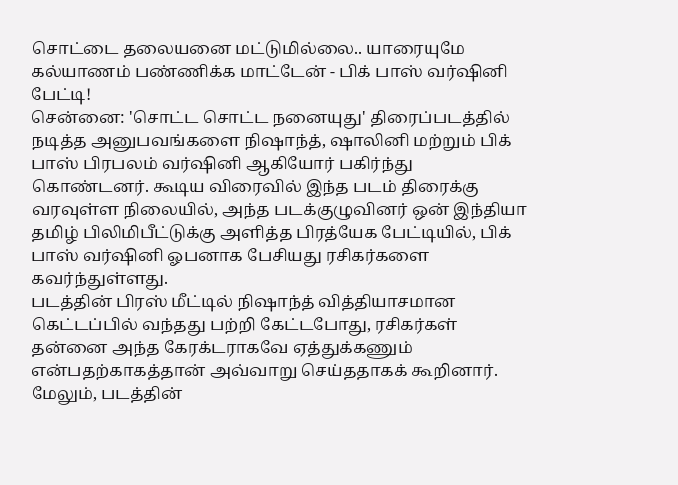சொட்டை தலையனை மட்டுமில்லை.. யாரையுமே கல்யாணம் பண்ணிக்க மாட்டேன் - பிக் பாஸ் வர்ஷினி பேட்டி!
சென்னை: 'சொட்ட சொட்ட நனையுது' திரைப்படத்தில் நடித்த அனுபவங்களை நிஷாந்த், ஷாலினி மற்றும் பிக் பாஸ் பிரபலம் வர்ஷினி ஆகியோர் பகிர்ந்து கொண்டனர். கூடிய விரைவில் இந்த படம் திரைக்கு வரவுள்ள நிலையில், அந்த படக்குழுவினர் ஒன் இந்தியா தமிழ் பிலிமிபீட்டுக்கு அளித்த பிரத்யேக பேட்டியில், பிக் பாஸ் வர்ஷினி ஓபனாக பேசியது ரசிகர்களை கவர்ந்துள்ளது.
படத்தின் பிரஸ் மீட்டில் நிஷாந்த் வித்தியாசமான கெட்டப்பில் வந்தது பற்றி கேட்டபோது, ரசிகர்கள் தன்னை அந்த கேரக்டராகவே ஏத்துக்கணும் என்பதற்காகத்தான் அவ்வாறு செய்ததாகக் கூறினார். மேலும், படத்தின்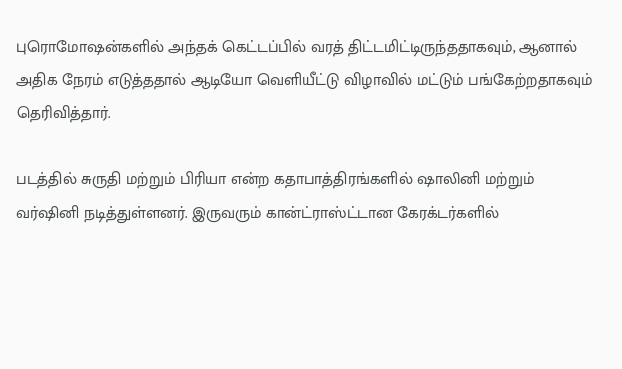புரொமோஷன்களில் அந்தக் கெட்டப்பில் வரத் திட்டமிட்டிருந்ததாகவும், ஆனால் அதிக நேரம் எடுத்ததால் ஆடியோ வெளியீட்டு விழாவில் மட்டும் பங்கேற்றதாகவும் தெரிவித்தார்.

படத்தில் சுருதி மற்றும் பிரியா என்ற கதாபாத்திரங்களில் ஷாலினி மற்றும் வர்ஷினி நடித்துள்ளனர். இருவரும் கான்ட்ராஸ்ட்டான கேரக்டர்களில்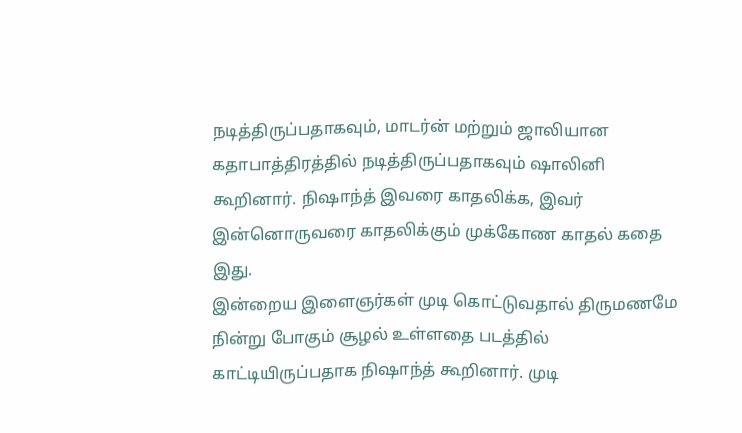நடித்திருப்பதாகவும், மாடர்ன் மற்றும் ஜாலியான கதாபாத்திரத்தில் நடித்திருப்பதாகவும் ஷாலினி கூறினார். நிஷாந்த் இவரை காதலிக்க, இவர் இன்னொருவரை காதலிக்கும் முக்கோண காதல் கதை இது.
இன்றைய இளைஞர்கள் முடி கொட்டுவதால் திருமணமே நின்று போகும் சூழல் உள்ளதை படத்தில் காட்டியிருப்பதாக நிஷாந்த் கூறினார். முடி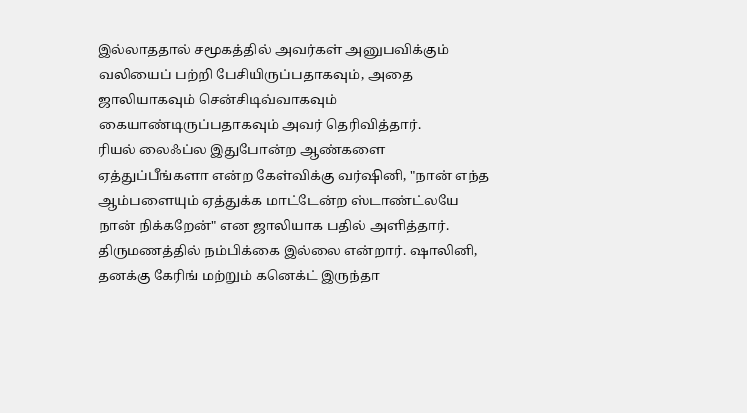இல்லாததால் சமூகத்தில் அவர்கள் அனுபவிக்கும் வலியைப் பற்றி பேசியிருப்பதாகவும், அதை ஜாலியாகவும் சென்சிடிவ்வாகவும் கையாண்டிருப்பதாகவும் அவர் தெரிவித்தார்.
ரியல் லைஃப்ல இதுபோன்ற ஆண்களை ஏத்துப்பீங்களா என்ற கேள்விக்கு வர்ஷினி, "நான் எந்த ஆம்பளையும் ஏத்துக்க மாட்டேன்ற ஸ்டாண்ட்லயே நான் நிக்கறேன்" என ஜாலியாக பதில் அளித்தார். திருமணத்தில் நம்பிக்கை இல்லை என்றார். ஷாலினி, தனக்கு கேரிங் மற்றும் கனெக்ட் இருந்தா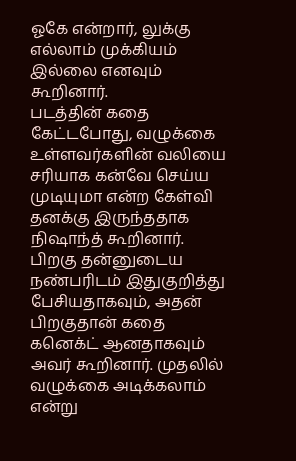ஓகே என்றார், லுக்கு எல்லாம் முக்கியம் இல்லை எனவும் கூறினார்.
படத்தின் கதை கேட்டபோது, வழுக்கை உள்ளவர்களின் வலியை சரியாக கன்வே செய்ய முடியுமா என்ற கேள்வி தனக்கு இருந்ததாக நிஷாந்த் கூறினார். பிறகு தன்னுடைய நண்பரிடம் இதுகுறித்து பேசியதாகவும், அதன் பிறகுதான் கதை கனெக்ட் ஆனதாகவும் அவர் கூறினார். முதலில் வழுக்கை அடிக்கலாம் என்று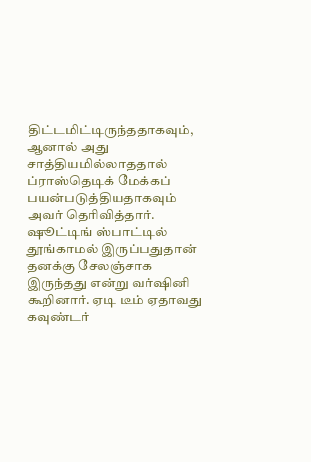திட்டமிட்டிருந்ததாகவும், ஆனால் அது சாத்தியமில்லாததால் ப்ராஸ்தெடிக் மேக்கப் பயன்படுத்தியதாகவும் அவர் தெரிவித்தார்.
ஷூட்டிங் ஸ்பாட்டில் தூங்காமல் இருப்பதுதான் தனக்கு சேலஞ்சாக இருந்தது என்று வர்ஷினி கூறினார். ஏடி டீம் ஏதாவது கவுண்டர்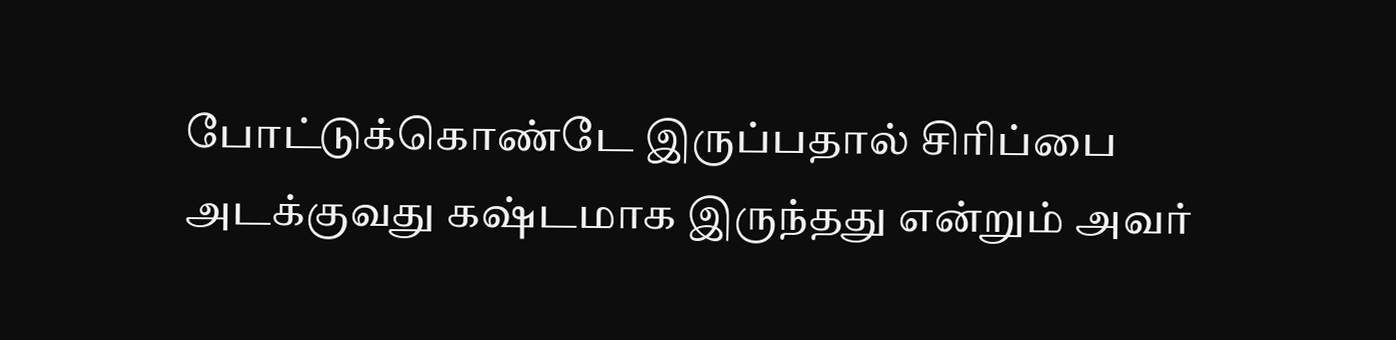போட்டுக்கொண்டே இருப்பதால் சிரிப்பை அடக்குவது கஷ்டமாக இருந்தது என்றும் அவர்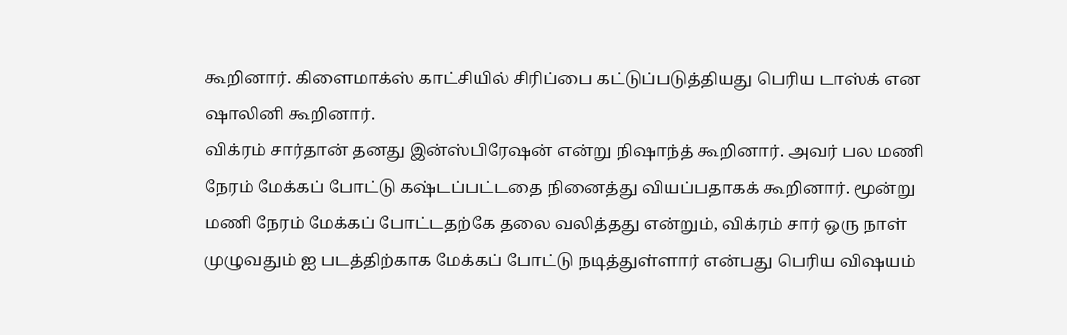கூறினார். கிளைமாக்ஸ் காட்சியில் சிரிப்பை கட்டுப்படுத்தியது பெரிய டாஸ்க் என ஷாலினி கூறினார்.
விக்ரம் சார்தான் தனது இன்ஸ்பிரேஷன் என்று நிஷாந்த் கூறினார். அவர் பல மணி நேரம் மேக்கப் போட்டு கஷ்டப்பட்டதை நினைத்து வியப்பதாகக் கூறினார். மூன்று மணி நேரம் மேக்கப் போட்டதற்கே தலை வலித்தது என்றும், விக்ரம் சார் ஒரு நாள் முழுவதும் ஐ படத்திற்காக மேக்கப் போட்டு நடித்துள்ளார் என்பது பெரிய விஷயம்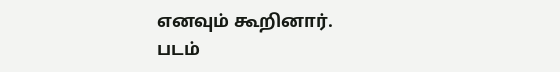எனவும் கூறினார்.
படம்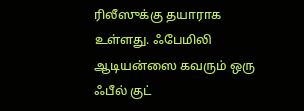ரிலீஸுக்கு தயாராக உள்ளது. ஃபேமிலி ஆடியன்ஸை கவரும் ஒரு ஃபீல் குட்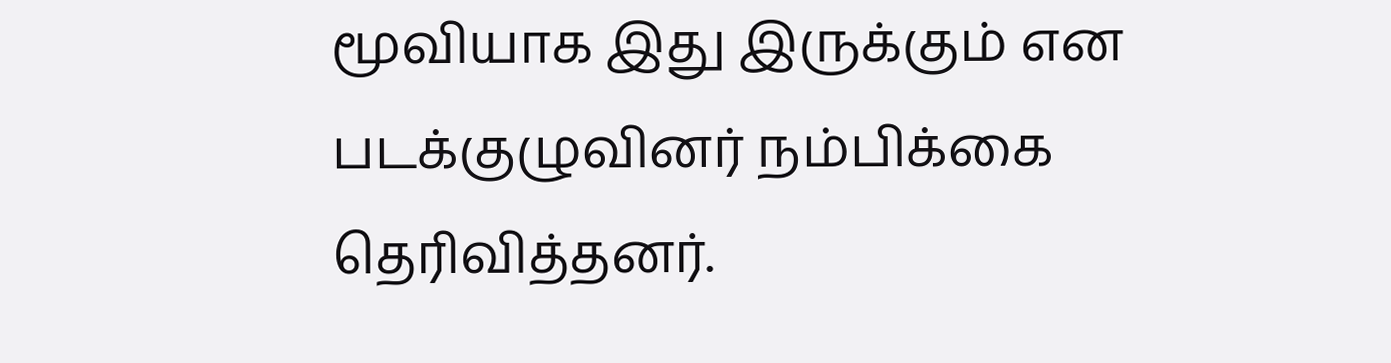மூவியாக இது இருக்கும் என படக்குழுவினர் நம்பிக்கை தெரிவித்தனர்.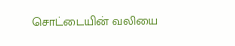சொட்டையின் வலியை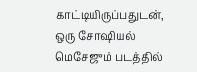காட்டியிருப்பதுடன், ஒரு சோஷியல் மெசேஜும் படத்தில்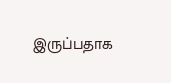இருப்பதாக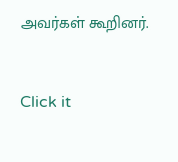அவர்கள் கூறினர்.


Click it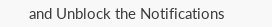and Unblock the Notifications